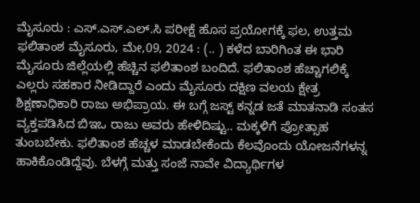ಮೈಸೂರು : ಎಸ್.ಎಸ್.ಎಲ್.ಸಿ ಪರೀಕ್ಷೆ ಹೊಸ ಪ್ರಯೋಗಕ್ಕೆ ಫಲ, ಉತ್ತಮ ಫಲಿತಾಂಶ ಮೈಸೂರು, ಮೇ,09, 2024 : (.. ) ಕಳೆದ ಬಾರಿಗಿಂತ ಈ ಭಾರಿ ಮೈಸೂರು ಜಿಲ್ಲೆಯಲ್ಲಿ ಹೆಚ್ಚಿನ ಫಲಿತಾಂಶ ಬಂದಿದೆ. ಫಲಿತಾಂಶ ಹೆಚ್ಚಾಗಲಿಕ್ಕೆ ಎಲ್ಲರು ಸಹಕಾರ ನೀಡಿದ್ದಾರೆ ಎಂದು ಮೈಸೂರು ದಕ್ಷಿಣ ವಲಯ ಕ್ಷೇತ್ರ ಶಿಕ್ಷಣಾಧಿಕಾರಿ ರಾಜು ಅಭಿಪ್ರಾಯ. ಈ ಬಗ್ಗೆ ಜಸ್ಟ್‌ ಕನ್ನಡ ಜತೆ ಮಾತನಾಡಿ ಸಂತಸ ವ್ಯಕ್ತಪಡಿಸಿದ ಬಿಇಒ ರಾಜು ಅವರು ಹೇಳಿದಿಷ್ಟು.. ಮಕ್ಕಳಿಗೆ ಪ್ರೋತ್ಸಾಹ ತುಂಬಬೇಕು. ಫಲಿತಾಂಶ ಹೆಚ್ಚಳ ಮಾಡಬೇಕೆಂದು ಕೆಲವೊಂದು ಯೋಜನೆಗಳನ್ನ ಹಾಕಿಕೊಂಡಿದ್ದೆವು. ಬೆಳಗ್ಗೆ ಮತ್ತು ಸಂಜೆ ನಾವೇ ವಿದ್ಯಾರ್ಥಿಗಳ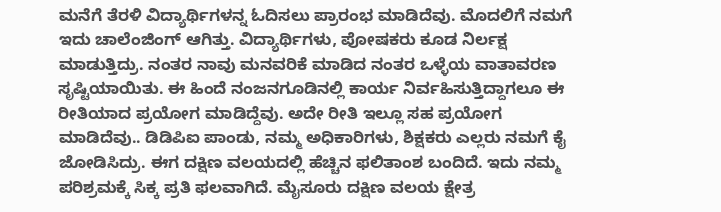ಮನೆಗೆ ತೆರಳಿ ವಿದ್ಯಾರ್ಥಿಗಳನ್ನ ಓದಿಸಲು ಪ್ರಾರಂಭ ಮಾಡಿದೆವು. ಮೊದಲಿಗೆ ನಮಗೆ ಇದು ಚಾಲೆಂಜಿಂಗ್ ಆಗಿತ್ತು. ವಿದ್ಯಾರ್ಥಿಗಳು, ಪೋಷಕರು ಕೂಡ ನಿರ್ಲಕ್ಷ ಮಾಡುತ್ತಿದ್ರು. ನಂತರ ನಾವು ಮನವರಿಕೆ ಮಾಡಿದ ನಂತರ ಒಳ್ಳೆಯ ವಾತಾವರಣ ಸೃಷ್ಟಿಯಾಯಿತು. ಈ ಹಿಂದೆ ನಂಜನಗೂಡಿನಲ್ಲಿ ಕಾರ್ಯ ನಿರ್ವಹಿಸುತ್ತಿದ್ದಾಗಲೂ ಈ ರೀತಿಯಾದ ಪ್ರಯೋಗ ಮಾಡಿದ್ದೆವು. ಅದೇ ರೀತಿ ಇಲ್ಲೂ ಸಹ ಪ್ರಯೋಗ ಮಾಡಿದೆವು.. ಡಿಡಿಪಿಐ ಪಾಂಡು, ನಮ್ಮ ಅಧಿಕಾರಿಗಳು, ಶಿಕ್ಷಕರು ಎಲ್ಲರು ನಮಗೆ ಕೈ ಜೋಡಿಸಿದ್ರು. ಈಗ ದಕ್ಷಿಣ ವಲಯದಲ್ಲಿ ಹೆಚ್ಚಿನ ಫಲಿತಾಂಶ ಬಂದಿದೆ. ಇದು ನಮ್ಮ ಪರಿಶ್ರಮಕ್ಕೆ ಸಿಕ್ಕ ಪ್ರತಿ ಫಲವಾಗಿದೆ. ಮೈಸೂರು ದಕ್ಷಿಣ ವಲಯ ಕ್ಷೇತ್ರ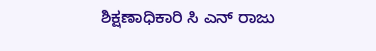ಶಿಕ್ಷಣಾಧಿಕಾರಿ ಸಿ ಎನ್ ರಾಜು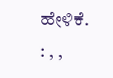ಹೇಳಿಕೆ. : , ,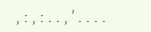, : , : . . , ’ . . . .